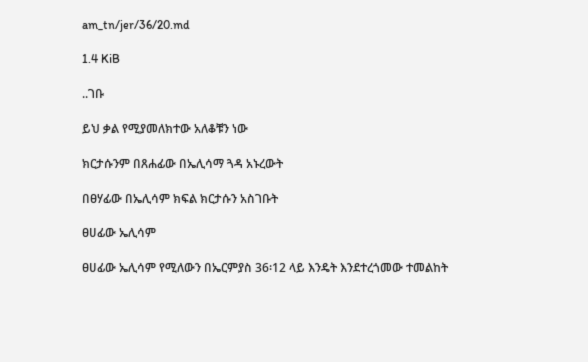am_tn/jer/36/20.md

1.4 KiB

..ገቡ

ይህ ቃል የሚያመለክተው አለቆቹን ነው

ክርታሱንም በጸሐፊው በኤሊሳማ ጓዳ አኑረውት

በፀሃፊው በኤሊሳም ክፍል ክርታሱን አስገቡት

ፀሀፊው ኤሊሳም

ፀሀፊው ኤሊሳም የሚለውን በኤርምያስ 36፡12 ላይ እንዴት እንደተረጎመው ተመልከት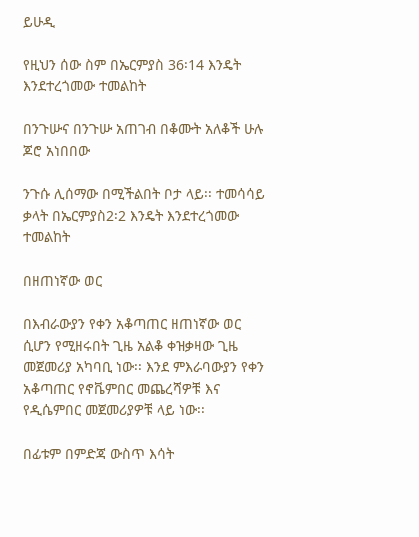ይሁዲ

የዚህን ሰው ስም በኤርምያስ 36፡14 እንዴት እንደተረጎመው ተመልከት

በንጉሡና በንጉሡ አጠገብ በቆሙት አለቆች ሁሉ ጆሮ አነበበው

ንጉሱ ሊሰማው በሚችልበት ቦታ ላይ፡፡ ተመሳሳይ ቃላት በኤርምያስ2፡2 እንዴት እንደተረጎመው ተመልከት

በዘጠነኛው ወር

በእብራውያን የቀን አቆጣጠር ዘጠነኛው ወር ሲሆን የሚዘሩበት ጊዜ አልቆ ቀዝቃዛው ጊዜ መጀመሪያ አካባቢ ነው፡፡ እንደ ምእራባውያን የቀን አቆጣጠር የኖቬምበር መጨረሻዎቹ እና የዲሴምበር መጀመሪያዎቹ ላይ ነው፡፡

በፊቱም በምድጃ ውስጥ እሳት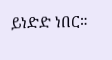ይነድድ ነበር።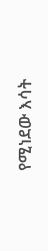የሚነደው እሳት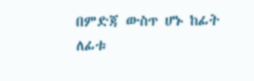በምድጃ ውስጥ ሆኑ ከፊት ለፊቱ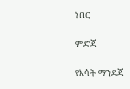ነበር

ምድጃ

የእሳት ማንደጃ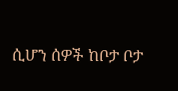ሲሆን ሰዎች ከቦታ ቦታ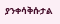ያንቀሳቅሱታል